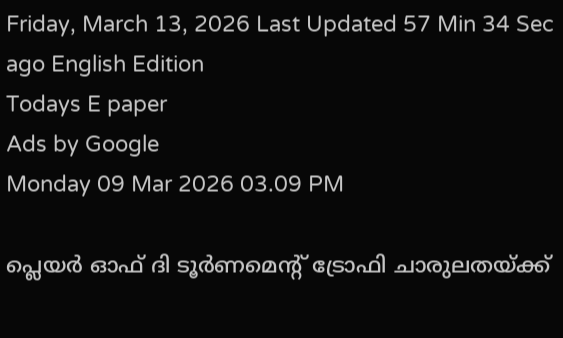Friday, March 13, 2026 Last Updated 57 Min 34 Sec ago English Edition
Todays E paper
Ads by Google
Monday 09 Mar 2026 03.09 PM

പ്ലെയര്‍ ഓഫ് ദി ടൂര്‍ണമെന്റ് ട്രോഫി ചാരുലതയ്ക്ക്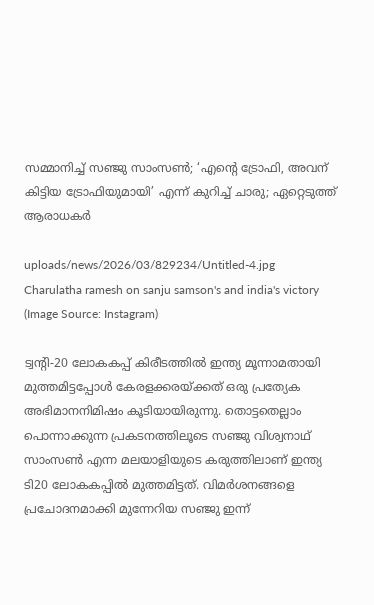സമ്മാനിച്ച് സഞ്ജു സാംസണ്‍; ‘എന്റെ ട്രോഫി, അവന് കിട്ടിയ ട്രോഫിയുമായി’ എന്ന് കുറിച്ച് ചാരു; ഏറ്റെടുത്ത് ആരാധകര്‍

uploads/news/2026/03/829234/Untitled-4.jpg
Charulatha ramesh on sanju samson's and india's victory (Image Source: Instagram)

ട്വന്റി-20 ലോകകപ്പ് കിരീടത്തില്‍ ഇന്ത്യ മൂന്നാമതായി മുത്തമിട്ടപ്പോള്‍ കേരളക്കരയ്ക്കത് ഒരു പ്രത്യേക അഭിമാനനിമിഷം കൂടിയായിരുന്നു. തൊട്ടതെല്ലാം പൊന്നാക്കുന്ന പ്രകടനത്തിലൂടെ സഞ്ജു വിശ്വനാഥ് സാംസൺ എന്ന മലയാളിയുടെ കരുത്തിലാണ് ഇന്ത്യ ടി20 ലോകകപ്പിൽ മുത്തമിട്ടത്. വിമർശനങ്ങളെ പ്രചോദനമാക്കി മുന്നേറിയ സഞ്ജു ഇന്ന്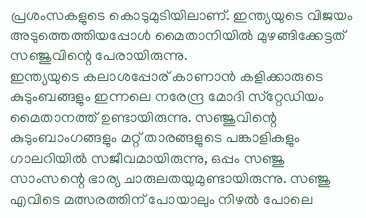പ്രശംസകളുടെ കൊടുമുടിയിലാണ്. ഇന്ത്യയുടെ വിജയം അടുത്തെത്തിയപ്പോള്‍ മൈതാനിയില്‍ മുഴങ്ങിക്കേട്ടത് സഞ്ജുവിന്റെ പേരായിരുന്നു.
ഇന്ത്യയുടെ കലാശപ്പോര് കാണാന്‍ കളിക്കാരുടെ കുടുംബങ്ങളും ഇന്നലെ നരേന്ദ്ര മോദി സ്‌റ്റേഡിയം മൈതാനത്ത് ഉണ്ടായിരുന്നു. സഞ്ജുവിന്റെ കുടുംബാംഗങ്ങളും മറ്റ് താരങ്ങളുടെ പങ്കാളികളും ഗാലറിയില്‍ സജീവമായിരുന്നു, ഒപ്പം സഞ്ജു സാംസന്റെ ഭാര്യ ചാരുലതയുമുണ്ടായിരുന്നു. സഞ്ജു എവിടെ മത്സരത്തിന് പോയാലും നിഴല്‍ പോലെ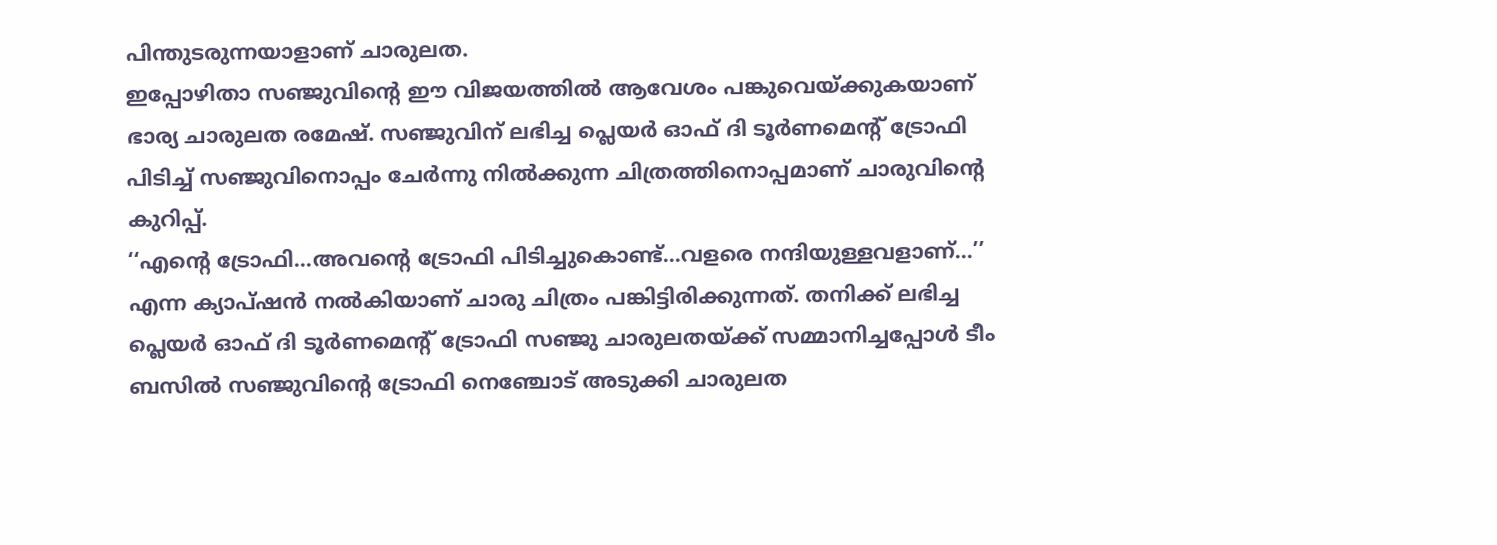പിന്തുടരുന്നയാളാണ് ചാരുലത.
ഇപ്പോഴിതാ സഞ്ജുവിന്റെ ഈ വിജയത്തില്‍ ആവേശം പങ്കുവെയ്ക്കുകയാണ് ഭാര്യ ചാരുലത രമേഷ്. സഞ്ജുവിന് ലഭിച്ച പ്ലെയര്‍ ഓഫ് ദി ടൂര്‍ണമെന്റ് ട്രോഫി പിടിച്ച് സഞ്ജുവിനൊപ്പം ചേര്‍ന്നു നില്‍ക്കുന്ന ചിത്രത്തിനൊപ്പമാണ് ചാരുവിന്റെ കുറിപ്പ്.
‘‘എന്റെ ട്രോഫി...അവന്റെ ട്രോഫി പിടിച്ചുകൊണ്ട്...വളരെ നന്ദിയുള്ളവളാണ്...’’ എന്ന ക്യാപ്ഷന്‍ നല്‍കിയാണ് ചാരു ചിത്രം പങ്കിട്ടിരിക്കുന്നത്. തനിക്ക് ലഭിച്ച പ്ലെയര്‍ ഓഫ് ദി ടൂര്‍ണമെന്റ് ട്രോഫി സഞ്ജു ചാരുലതയ്ക്ക് സമ്മാനിച്ചപ്പോള്‍ ടീം ബസില്‍ സഞ്ജുവിന്റെ ട്രോഫി നെഞ്ചോട് അടുക്കി ചാരുലത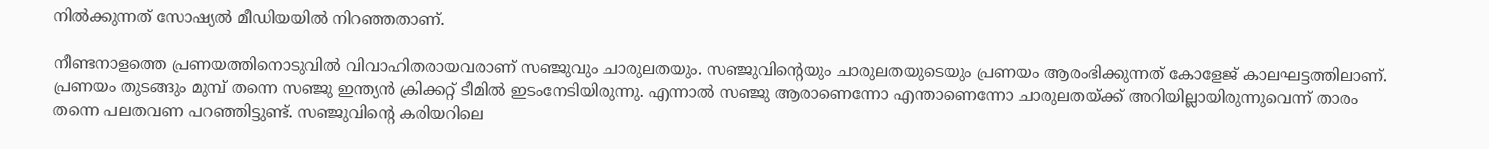നില്‍ക്കുന്നത് സോഷ്യല്‍ മീഡിയയില്‍ നിറഞ്ഞതാണ്.

നീണ്ടനാളത്തെ പ്രണയത്തിനൊടുവില്‍ വിവാഹിതരായവരാണ് സഞ്ജുവും ചാരുലതയും. സഞ്ജുവിന്റെയും ചാരുലതയുടെയും പ്രണയം ആരംഭിക്കുന്നത് കോളേജ് കാലഘട്ടത്തിലാണ്. പ്രണയം തുടങ്ങും മുമ്പ് തന്നെ സഞ്ജു ഇന്ത്യന്‍ ക്രിക്കറ്റ് ടീമില്‍ ഇടംനേടിയിരുന്നു. എന്നാല്‍ സഞ്ജു ആരാണെന്നോ എന്താണെന്നോ ചാരുലതയ്ക്ക് അറിയില്ലായിരുന്നുവെന്ന് താരം തന്നെ പലതവണ പറഞ്ഞിട്ടുണ്ട്. സഞ്ജുവിന്റെ കരിയറിലെ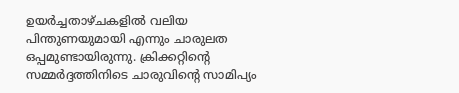ഉയര്‍ച്ചതാഴ്ചകളില്‍ വലിയ പിന്തുണയുമായി എന്നും ചാരുലത ഒപ്പമുണ്ടായിരുന്നു. ക്രിക്കറ്റിന്റെ സമ്മര്‍ദ്ദത്തിനിടെ ചാരുവിന്റെ സാമിപ്യം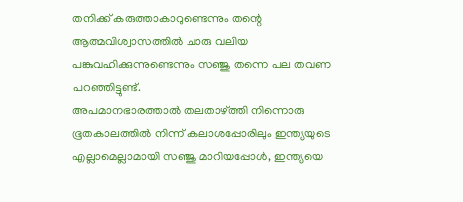തനിക്ക് കരുത്താകാറുണ്ടെന്നും തന്റെ ആത്മവിശ്വാസത്തില്‍ ചാരു വലിയ പങ്കുവഹിക്കുന്നുണ്ടെന്നും സഞ്ജു തന്നെ പല തവണ പറഞ്ഞിട്ടുണ്ട്.
അപമാനഭാരത്താൽ തലതാഴ്ത്തി നിന്നൊരു ഭൂതകാലത്തില്‍ നിന്ന് കലാശപ്പോരിലും ഇന്ത്യയുടെ എല്ലാമെല്ലാമായി സഞ്ജു മാറിയപ്പോള്‍, ഇന്ത്യയെ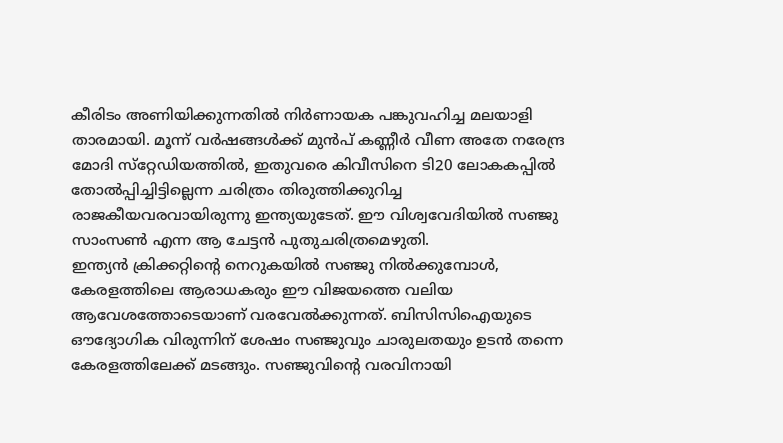കീരിടം അണിയിക്കുന്നതില്‍ നിര്‍ണായക പങ്കുവഹിച്ച മലയാളി താരമായി. മൂന്ന് വർഷങ്ങൾക്ക് മുൻപ് കണ്ണീർ വീണ അതേ നരേന്ദ്ര മോദി സ്‌റ്റേഡിയത്തില്‍, ഇതുവരെ കിവീസിനെ ടി20 ലോകകപ്പിൽ തോൽപ്പിച്ചിട്ടില്ലെന്ന ചരിത്രം തിരുത്തിക്കുറിച്ച രാജകീയവരവായിരുന്നു ഇന്ത്യയുടേത്. ഈ വിശ്വവേദിയില്‍ സഞ്ജു സാംസണ്‍ എന്ന ആ ചേട്ടൻ പുതുചരിത്രമെഴുതി.
ഇന്ത്യന്‍ ക്രിക്കറ്റിന്റെ നെറുകയില്‍ സഞ്ജു നില്‍ക്കുമ്പോള്‍, കേരളത്തിലെ ആരാധകരും ഈ വിജയത്തെ വലിയ ആവേശത്തോടെയാണ് വരവേല്‍ക്കുന്നത്. ബിസിസിഐയുടെ ഔദ്യോഗിക വിരുന്നിന് ശേഷം സഞ്ജുവും ചാരുലതയും ഉടന്‍ തന്നെ കേരളത്തിലേക്ക് മടങ്ങും. സഞ്ജുവിന്റെ വരവിനായി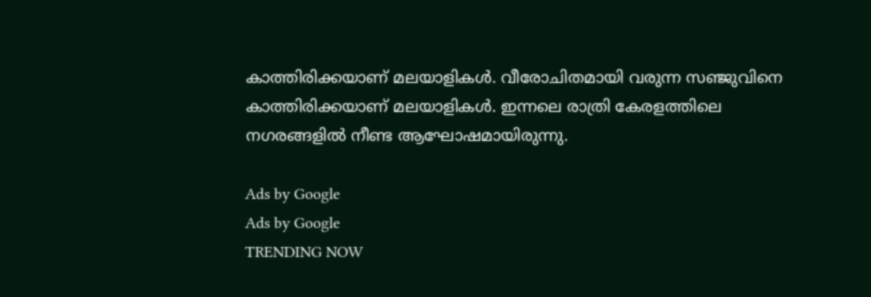കാത്തിരിക്കയാണ് മലയാളികള്‍. വീരോചിതമായി വരുന്ന സഞ്ജുവിനെ കാത്തിരിക്കയാണ് മലയാളികള്‍. ഇന്നലെ രാത്രി കേരളത്തിലെ നഗരങ്ങളില്‍ നീണ്ട ആഘോഷമായിരുന്നു.

Ads by Google
Ads by Google
TRENDING NOW